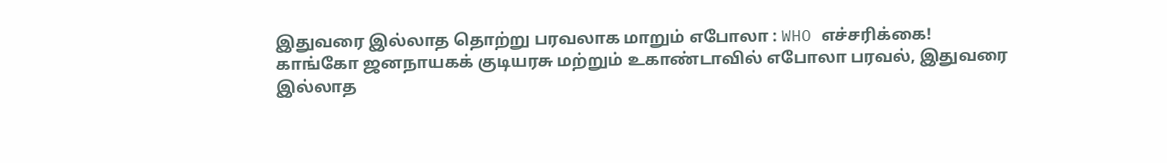இதுவரை இல்லாத தொற்று பரவலாக மாறும் எபோலா : WHO எச்சரிக்கை!
காங்கோ ஜனநாயகக் குடியரசு மற்றும் உகாண்டாவில் எபோலா பரவல், இதுவரை இல்லாத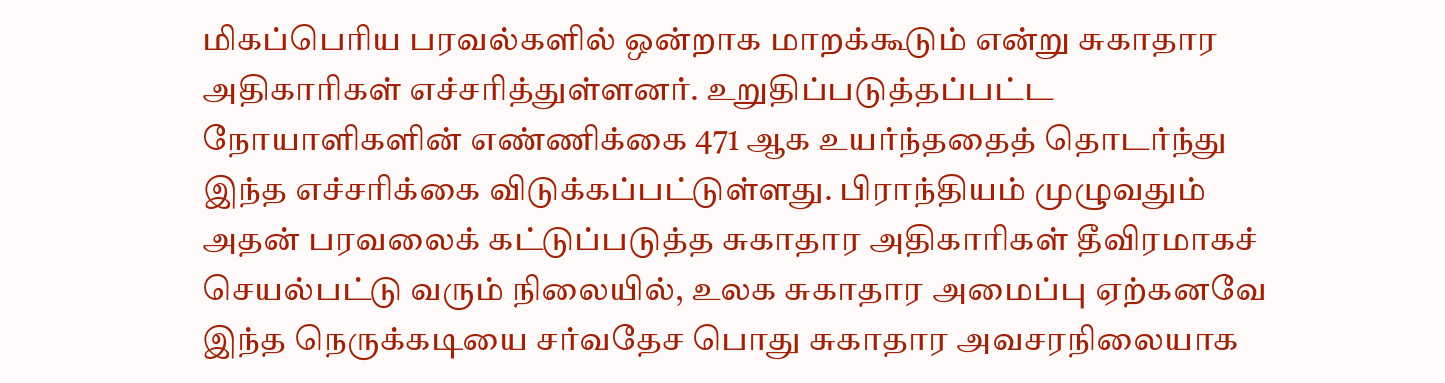மிகப்பெரிய பரவல்களில் ஒன்றாக மாறக்கூடும் என்று சுகாதார அதிகாரிகள் எச்சரித்துள்ளனர். உறுதிப்படுத்தப்பட்ட நோயாளிகளின் எண்ணிக்கை 471 ஆக உயர்ந்ததைத் தொடர்ந்து இந்த எச்சரிக்கை விடுக்கப்பட்டுள்ளது. பிராந்தியம் முழுவதும் அதன் பரவலைக் கட்டுப்படுத்த சுகாதார அதிகாரிகள் தீவிரமாகச் செயல்பட்டு வரும் நிலையில், உலக சுகாதார அமைப்பு ஏற்கனவே இந்த நெருக்கடியை சர்வதேச பொது சுகாதார அவசரநிலையாக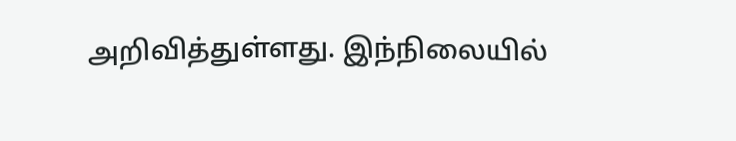அறிவித்துள்ளது. இந்நிலையில்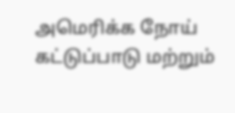அமெரிக்க நோய் கட்டுப்பாடு மற்றும்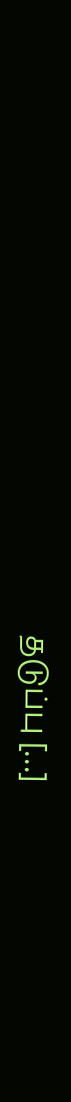தடுப்பு […]